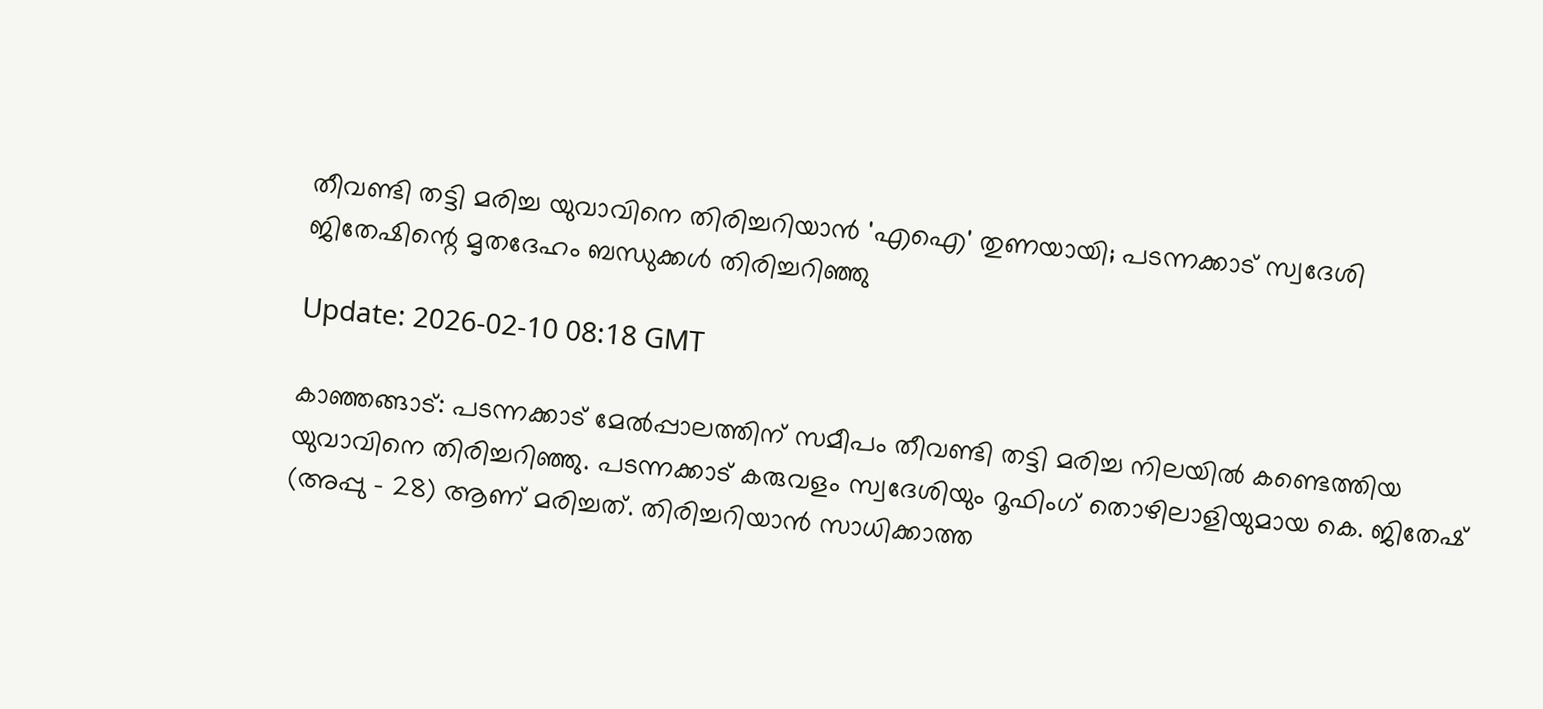തീവണ്ടി തട്ടി മരിച്ച യുവാവിനെ തിരിച്ചറിയാന്‍ 'എഐ' തുണയായി; പടന്നക്കാട് സ്വദേശി ജിതേഷിന്റെ മൃതദേഹം ബന്ധുക്കള്‍ തിരിച്ചറിഞ്ഞു

Update: 2026-02-10 08:18 GMT

കാഞ്ഞങ്ങാട്: പടന്നക്കാട് മേല്‍പ്പാലത്തിന് സമീപം തീവണ്ടി തട്ടി മരിച്ച നിലയില്‍ കണ്ടെത്തിയ യുവാവിനെ തിരിച്ചറിഞ്ഞു. പടന്നക്കാട് കരുവളം സ്വദേശിയും റൂഫിംഗ് തൊഴിലാളിയുമായ കെ. ജിതേഷ് (അപ്പു - 28) ആണ് മരിച്ചത്. തിരിച്ചറിയാന്‍ സാധിക്കാത്ത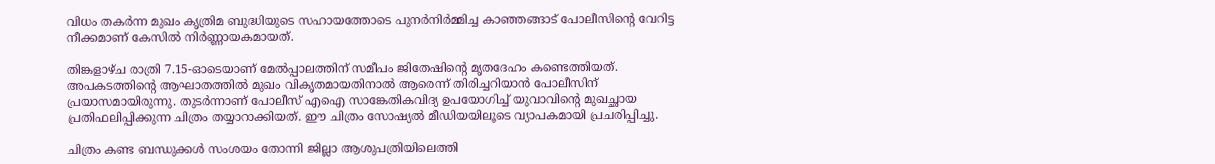വിധം തകര്‍ന്ന മുഖം കൃത്രിമ ബുദ്ധിയുടെ സഹായത്തോടെ പുനര്‍നിര്‍മ്മിച്ച കാഞ്ഞങ്ങാട് പോലീസിന്റെ വേറിട്ട നീക്കമാണ് കേസില്‍ നിര്‍ണ്ണായകമായത്.

തിങ്കളാഴ്ച രാത്രി 7.15-ഓടെയാണ് മേല്‍പ്പാലത്തിന് സമീപം ജിതേഷിന്റെ മൃതദേഹം കണ്ടെത്തിയത്. അപകടത്തിന്റെ ആഘാതത്തില്‍ മുഖം വികൃതമായതിനാല്‍ ആരെന്ന് തിരിച്ചറിയാന്‍ പോലീസിന് പ്രയാസമായിരുന്നു. തുടര്‍ന്നാണ് പോലീസ് എഐ സാങ്കേതികവിദ്യ ഉപയോഗിച്ച് യുവാവിന്റെ മുഖച്ഛായ പ്രതിഫലിപ്പിക്കുന്ന ചിത്രം തയ്യാറാക്കിയത്. ഈ ചിത്രം സോഷ്യല്‍ മീഡിയയിലൂടെ വ്യാപകമായി പ്രചരിപ്പിച്ചു.

ചിത്രം കണ്ട ബന്ധുക്കള്‍ സംശയം തോന്നി ജില്ലാ ആശുപത്രിയിലെത്തി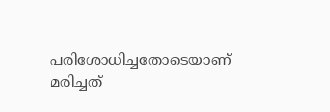പരിശോധിച്ചതോടെയാണ് മരിച്ചത്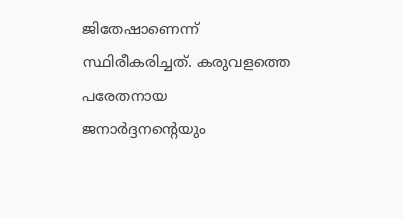ജിതേഷാണെന്ന് സ്ഥിരീകരിച്ചത്. കരുവളത്തെ പരേതനായ ജനാര്‍ദ്ദനന്റെയും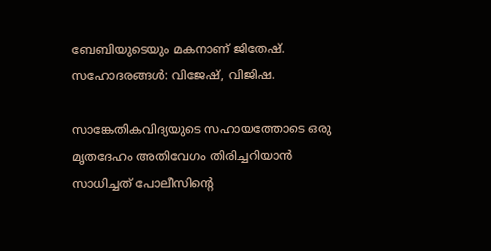ബേബിയുടെയും മകനാണ് ജിതേഷ്. സഹോദരങ്ങള്‍: വിജേഷ്, വിജിഷ.

സാങ്കേതികവിദ്യയുടെ സഹായത്തോടെ ഒരു മൃതദേഹം അതിവേഗം തിരിച്ചറിയാന്‍ സാധിച്ചത് പോലീസിന്റെ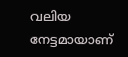വലിയ നേട്ടമായാണ്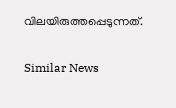വിലയിരുത്തപ്പെടുന്നത്.

Similar News